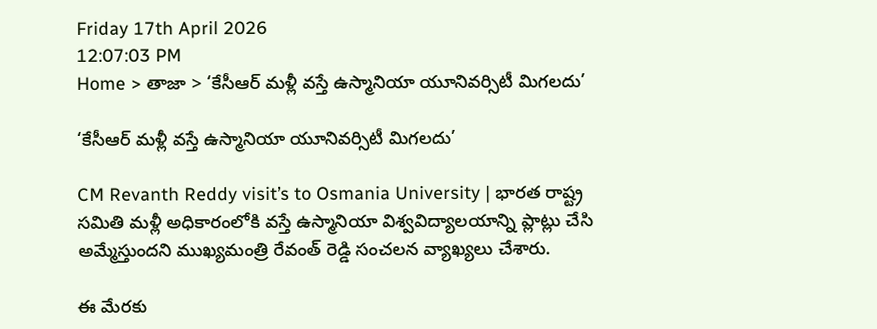Friday 17th April 2026
12:07:03 PM
Home > తాజా > ‘కేసీఆర్ మళ్లీ వస్తే ఉస్మానియా యూనివర్సిటీ మిగలదు’

‘కేసీఆర్ మళ్లీ వస్తే ఉస్మానియా యూనివర్సిటీ మిగలదు’

CM Revanth Reddy visit’s to Osmania University | భారత రాష్ట్ర సమితి మళ్లీ అధికారంలోకి వస్తే ఉస్మానియా విశ్వవిద్యాలయాన్ని ప్లాట్లు చేసి అమ్మేస్తుందని ముఖ్యమంత్రి రేవంత్ రెడ్డి సంచలన వ్యాఖ్యలు చేశారు.

ఈ మేరకు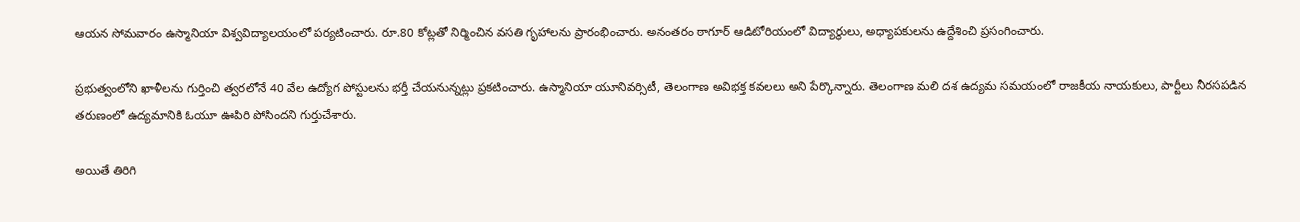ఆయన సోమవారం ఉస్మానియా విశ్వవిద్యాలయంలో పర్యటించారు. రూ.80 కోట్లతో నిర్మించిన వసతి గృహాలను ప్రారంభించారు. అనంతరం ఠాగూర్ ఆడిటోరియంలో విద్యార్థులు, అధ్యాపకులను ఉద్దేశించి ప్రసంగించారు.

ప్రభుత్వంలోని ఖాళీలను గుర్తించి త్వరలోనే 40 వేల ఉద్యోగ పోస్టులను భర్తీ చేయనున్నట్లు ప్రకటించారు. ఉస్మానియా యూనివర్సిటీ, తెలంగాణ అవిభక్త కవలలు అని పేర్కొన్నారు. తెలంగాణ మలి దశ ఉద్యమ సమయంలో రాజకీయ నాయకులు, పార్టీలు నీరసపడిన తరుణంలో ఉద్యమానికి ఓయూ ఊపిరి పోసిందని గుర్తుచేశారు.

అయితే తిరిగి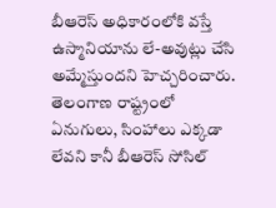బీఆరెస్ అధికారంలోకి వస్తే ఉస్మానియాను లే-అవుట్లు చేసి అమ్మేస్తుందని హెచ్చరించారు. తెలంగాణ రాష్ట్రంలో ఏనుగులు, సింహాలు ఎక్కడా లేవని కానీ బీఆరెస్ సోసిల్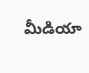మీడియా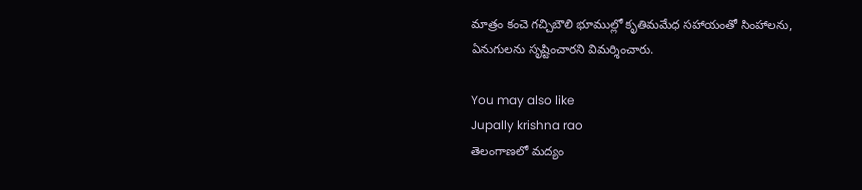మాత్రం కంచె గచ్చిబౌలి భూముల్లో కృతిమమేధ సహాయంతో సింహాలను, ఏనుగులను సృష్టించారని విమర్శించారు.

You may also like
Jupally krishna rao
తెలంగాణలో మ‌ద్యం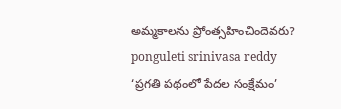అమ్మ‌కాల‌ను ప్రోంత్స‌హించిందెవ‌రు?
ponguleti srinivasa reddy
‘ప్రగతి పథంలో పేదల సంక్షేమం’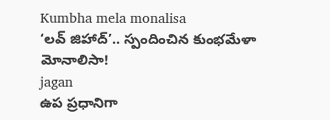Kumbha mela monalisa
‘లవ్ జిహాద్’.. స్పందించిన కుంభమేళా మోనాలిసా!
jagan
ఉప ప్రధానిగా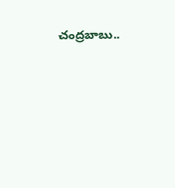చంద్రబాబు..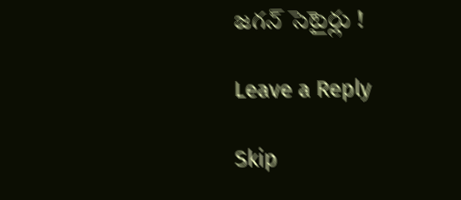జగన్ సెటైర్లు !

Leave a Reply

Skip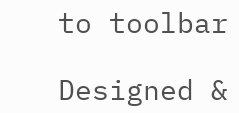to toolbar

Designed &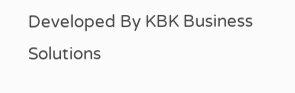Developed By KBK Business Solutions